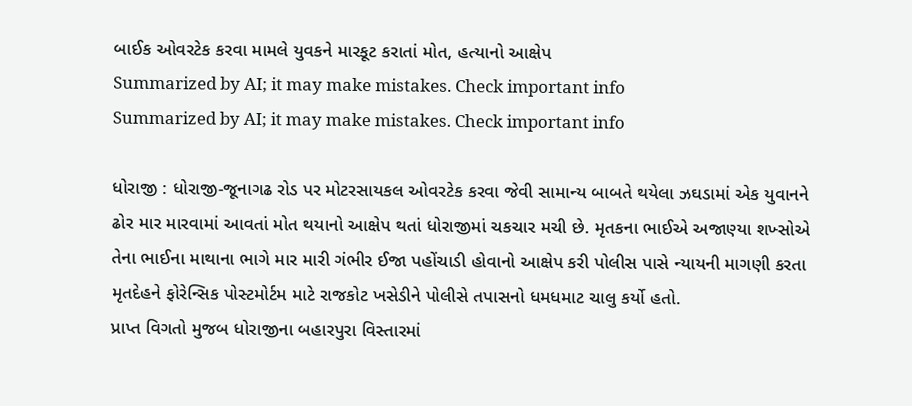બાઈક ઓવરટેક કરવા મામલે યુવકને મારકૂટ કરાતાં મોત, હત્યાનો આક્ષેપ
Summarized by AI; it may make mistakes. Check important info
Summarized by AI; it may make mistakes. Check important info

ધોરાજી : ધોરાજી-જૂનાગઢ રોડ પર મોટરસાયકલ ઓવરટેક કરવા જેવી સામાન્ય બાબતે થયેલા ઝઘડામાં એક યુવાનને ઢોર માર મારવામાં આવતાં મોત થયાનો આક્ષેપ થતાં ધોરાજીમાં ચકચાર મચી છે. મૃતકના ભાઈએ અજાણ્યા શખ્સોએ તેના ભાઈના માથાના ભાગે માર મારી ગંભીર ઈજા પહોંચાડી હોવાનો આક્ષેપ કરી પોલીસ પાસે ન્યાયની માગણી કરતા મૃતદેહને ફોરેન્સિક પોસ્ટમોર્ટમ માટે રાજકોટ ખસેડીને પોલીસે તપાસનો ધમધમાટ ચાલુ કર્યો હતો.
પ્રાપ્ત વિગતો મુજબ ધોરાજીના બહારપુરા વિસ્તારમાં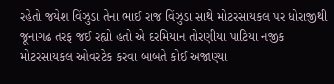રહેતો જયેશ વિંઝુડા તેના ભાઈ રાજ વિંઝુડા સાથે મોટરસાયકલ પર ધોરાજીથી જૂનાગઢ તરફ જઈ રહ્યો હતો એ દરમિયાન તોરણીયા પાટિયા નજીક મોટરસાયકલ ઓવરટેક કરવા બાબતે કોઈ અજાણ્યા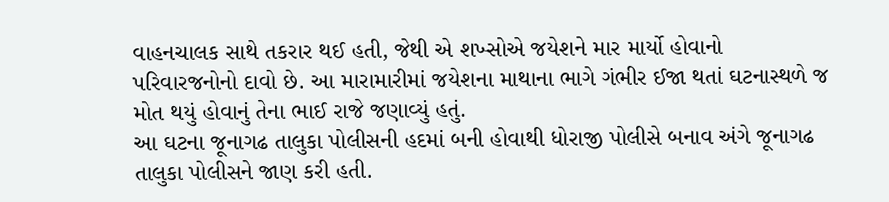વાહનચાલક સાથે તકરાર થઈ હતી, જેથી એ શખ્સોએ જયેશને માર માર્યો હોવાનો પરિવારજનોનો દાવો છે. આ મારામારીમાં જયેશના માથાના ભાગે ગંભીર ઈજા થતાં ઘટનાસ્થળે જ મોત થયું હોવાનું તેના ભાઈ રાજે જણાવ્યું હતું.
આ ઘટના જૂનાગઢ તાલુકા પોલીસની હદમાં બની હોવાથી ધોરાજી પોલીસે બનાવ અંગે જૂનાગઢ તાલુકા પોલીસને જાણ કરી હતી.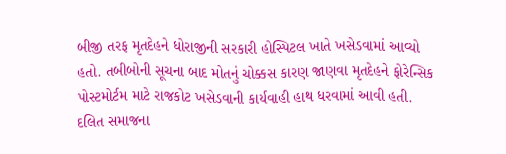બીજી તરફ મૃતદેહને ધોરાજીની સરકારી હોસ્પિટલ ખાતે ખસેડવામાં આવ્યો હતો. તબીબોની સૂચના બાદ મોતનું ચોક્કસ કારણ જાણવા મૃતદેહને ફોરેન્સિક પોસ્ટમોર્ટમ માટે રાજકોટ ખસેડવાની કાર્યવાહી હાથ ધરવામાં આવી હતી. દલિત સમાજના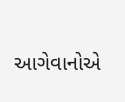આગેવાનોએ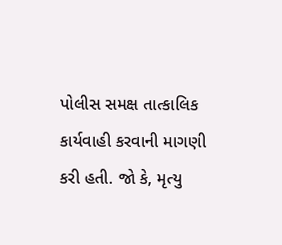પોલીસ સમક્ષ તાત્કાલિક કાર્યવાહી કરવાની માગણી કરી હતી. જો કે, મૃત્યુ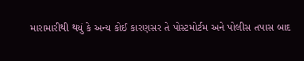મારામારીથી થયું કે અન્ય કોઈ કારણસર તે પોસ્ટમોર્ટમ અને પોલીસ તપાસ બાદ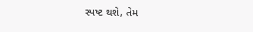સ્પષ્ટ થશે, તેમ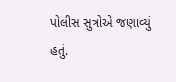પોલીસ સુત્રોએ જણાવ્યું હતું.